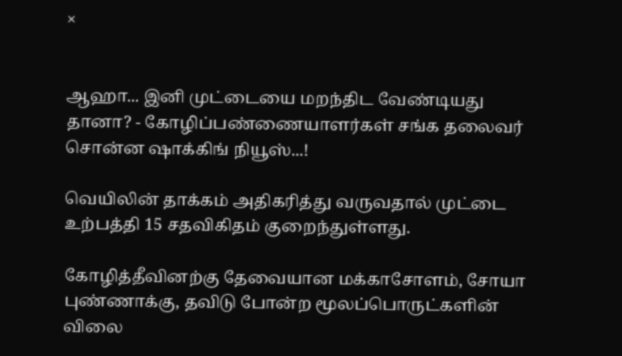×


ஆஹா... இனி முட்டையை மறந்திட வேண்டியது தானா? - கோழிப்பண்ணையாளர்கள் சங்க தலைவர் சொன்ன ஷாக்கிங் நியூஸ்...!

வெயிலின் தாக்கம் அதிகரித்து வருவதால் முட்டை உற்பத்தி 15 சதவிகிதம் குறைந்துள்ளது.

கோழித்தீவினற்கு தேவையான மக்காசோளம், சோயா புண்ணாக்கு, தவிடு போன்ற மூலப்பொருட்களின் விலை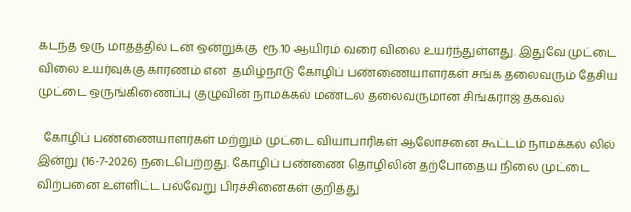கடந்த ஒரு மாதத்தில் டன் ஒன்றுக்கு  ரூ.10 ஆயிரம் வரை விலை உயர்ந்துள்ளது. இதுவே முட்டை விலை உயர்வுக்கு காரணம் என  தமிழ்நாடு கோழிப் பண்ணையாளர்கள் சங்க தலைவரும் தேசிய முட்டை ஒருங்கிணைப்பு குழுவின் நாமக்கல் மண்டல தலைவருமான சிங்கராஜ் தகவல்

  கோழிப் பண்ணையாளர்கள் மற்றும் முட்டை வியாபாரிகள் ஆலோசனை கூட்டம் நாமக்கல் லில் இன்று (16-7-2026) நடைபெற்றது. கோழிப் பண்ணை தொழிலின் தற்போதைய நிலை முட்டை விற்பனை உள்ளிட்ட பல்வேறு பிரச்சினைகள் குறித்து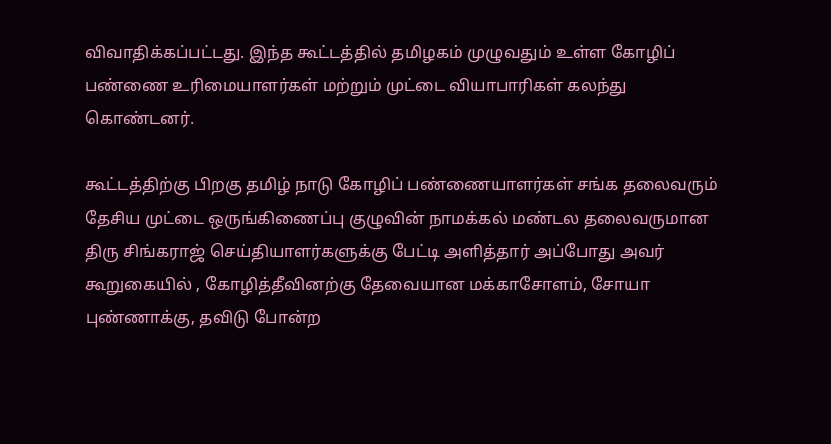விவாதிக்கப்பட்டது. இந்த கூட்டத்தில் தமிழகம் முழுவதும் உள்ள கோழிப் பண்ணை உரிமையாளர்கள் மற்றும் முட்டை வியாபாரிகள் கலந்து கொண்டனர்.

கூட்டத்திற்கு பிறகு தமிழ் நாடு கோழிப் பண்ணையாளர்கள் சங்க தலைவரும் தேசிய முட்டை ஒருங்கிணைப்பு குழுவின் நாமக்கல் மண்டல தலைவருமான திரு சிங்கராஜ் செய்தியாளர்களுக்கு பேட்டி அளித்தார் அப்போது அவர் கூறுகையில் , கோழித்தீவினற்கு தேவையான மக்காசோளம், சோயா புண்ணாக்கு, தவிடு போன்ற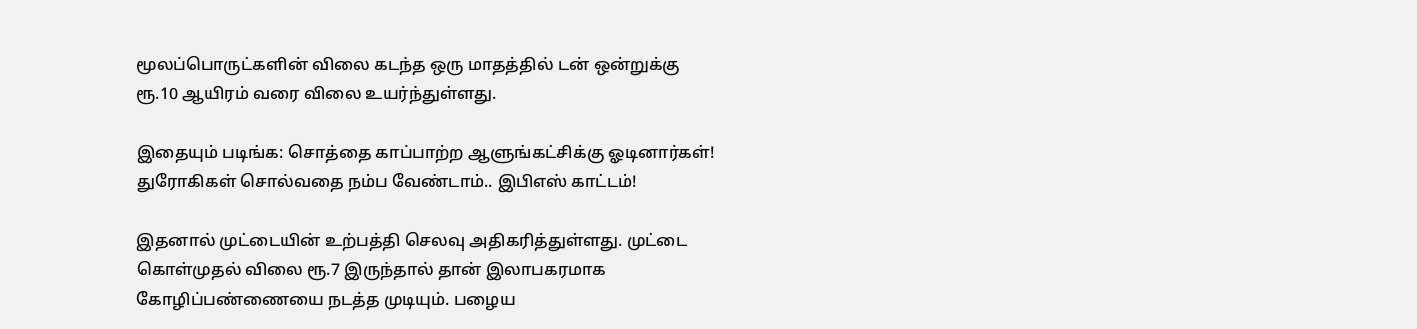மூலப்பொருட்களின் விலை கடந்த ஒரு மாதத்தில் டன் ஒன்றுக்கு  ரூ.10 ஆயிரம் வரை விலை உயர்ந்துள்ளது.

இதையும் படிங்க: சொத்தை காப்பாற்ற ஆளுங்கட்சிக்கு ஓடினார்கள்! துரோகிகள் சொல்வதை நம்ப வேண்டாம்.. இபிஎஸ் காட்டம்!

இதனால் முட்டையின் உற்பத்தி செலவு அதிகரித்துள்ளது. முட்டை கொள்முதல் விலை ரூ.7 இருந்தால் தான் இலாபகரமாக கோழிப்பண்ணையை நடத்த முடியும். பழைய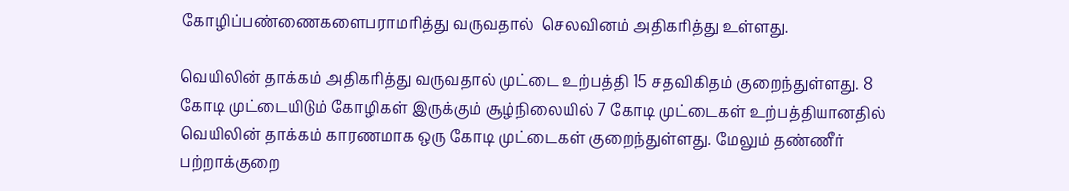கோழிப்பண்ணைகளைபராமரித்து வருவதால்  செலவினம் அதிகரித்து உள்ளது.

வெயிலின் தாக்கம் அதிகரித்து வருவதால் முட்டை உற்பத்தி 15 சதவிகிதம் குறைந்துள்ளது. 8 கோடி முட்டையிடும் கோழிகள் இருக்கும் சூழ்நிலையில் 7 கோடி முட்டைகள் உற்பத்தியானதில் வெயிலின் தாக்கம் காரணமாக ஒரு கோடி முட்டைகள் குறைந்துள்ளது. மேலும் தண்ணீர் பற்றாக்குறை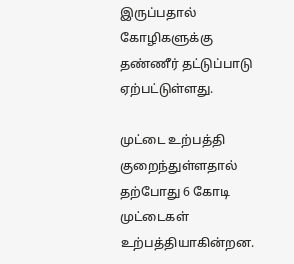இருப்பதால் கோழிகளுக்கு தண்ணீர் தட்டுப்பாடு ஏற்பட்டுள்ளது.

முட்டை உற்பத்தி குறைந்துள்ளதால் தற்போது 6 கோடி முட்டைகள் உற்பத்தியாகின்றன.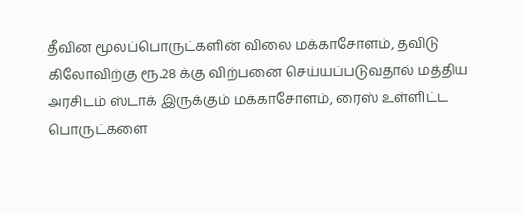தீவின மூலப்பொருட்களின் விலை மக்காசோளம், தவிடு கிலோவிற்கு ரூ.28 க்கு விற்பனை செய்யப்படுவதால் மத்திய அரசிடம் ஸ்டாக் இருக்கும் மக்காசோளம், ரைஸ் உள்ளிட்ட பொருட்களை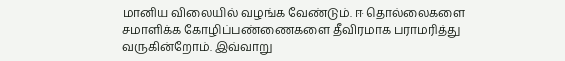மானிய விலையில் வழங்க வேண்டும். ஈ தொல்லைகளை சமாளிக்க கோழிப்பண்ணைகளை தீவிரமாக பராமரித்து வருகின்றோம். இவ்வாறு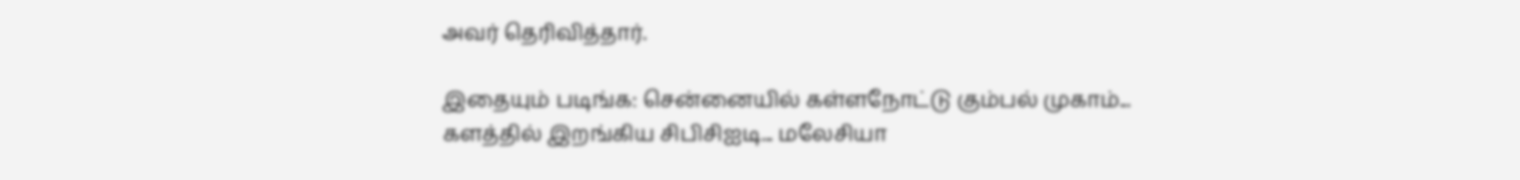அவர் தெரிவித்தார்.

இதையும் படிங்க: சென்னையில் கள்ளநோட்டு கும்பல் முகாம்... களத்தில் இறங்கிய சிபிசிஐடி... மலேசியா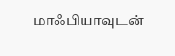மாஃபியாவுடன்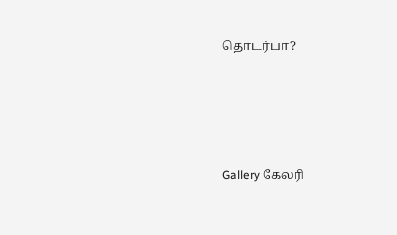தொடர்பா?




Gallery கேலரி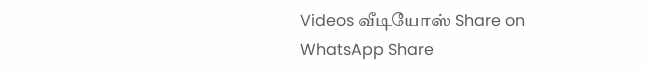Videos வீடியோஸ் Share on WhatsApp Share